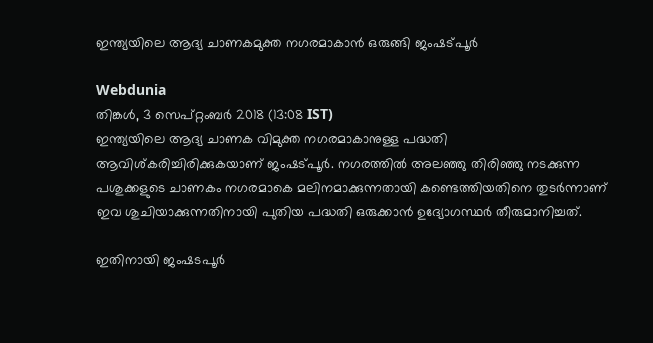ഇന്ത്യയിലെ ആദ്യ ചാണകമുക്ത നഗരമാകാൻ ഒരുങ്ങി ജംഷട്പൂർ

Webdunia
തിങ്കള്‍, 3 സെപ്‌റ്റംബര്‍ 2018 (13:08 IST)
ഇന്ത്യയിലെ ആദ്യ ചാണക വിമുക്ത നഗരമാകാനുള്ള പദ്ധതി ആവിശ്കരിച്ചിരിക്കുകയാണ് ജംഷട്പൂർ. നഗരത്തിൽ അലഞ്ഞു തിരിഞ്ഞു നടക്കുന്ന പശുക്കളുടെ ചാണകം നഗരമാകെ മലിനമാക്കുന്നതായി കണ്ടെത്തിയതിനെ തുടർന്നാണ് ഇവ ശുചിയാക്കുന്നതിനായി പുതിയ പദ്ധതി ഒരുക്കാൻ ഉദ്യോഗസ്ഥർ തീരുമാനിച്ചത്.

ഇതിനായി ജംഷടപൂർ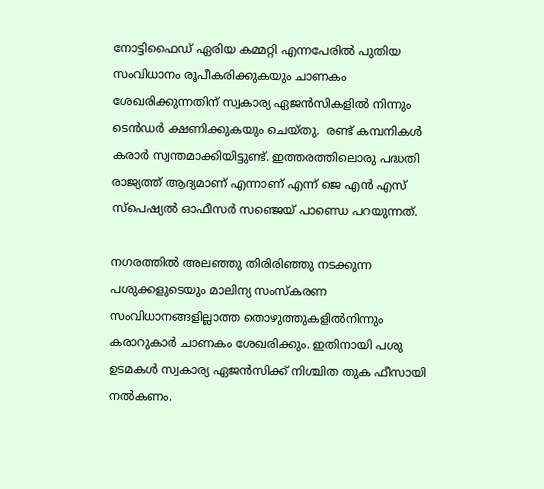നോട്ടിഫൈഡ് ഏരിയ കമ്മറ്റി എന്നപേരിൽ പുതിയ സംവിധാനം രൂപീകരിക്കുകയും ചാണകം ശേഖരിക്കുന്നതിന് സ്വകാര്യ ഏജൻസികളിൽ നിന്നും ടെൻഡർ ക്ഷണിക്കുകയും ചെയ്തു.  രണ്ട് കമ്പനികൾ കരാർ സ്വന്തമാക്കിയിട്ടുണ്ട്. ഇത്തരത്തിലൊരു പദ്ധതി രാജ്യത്ത് ആദ്യമാണ് എന്നാ‍ണ് എന്ന് ജെ എൻ എസ് സ്പെഷ്യൽ ഓഫീസർ സഞ്ജെയ് പാണ്ഡെ പറയുന്നത്.

നഗരത്തിൽ അലഞ്ഞു തിരിരിഞ്ഞു നടക്കുന്ന പശുക്കളുടെയും മാലിന്യ സംസ്കരണ സംവിധാനങ്ങളില്ലാത്ത തൊഴുത്തുകളിൽനിന്നും കരാറുകാർ ചാണകം ശേഖരിക്കും. ഇതിനായി പശു ഉടമകൾ സ്വകാര്യ ഏജൻസിക്ക് നിശ്ചിത തുക ഫീസായി നൽകണം.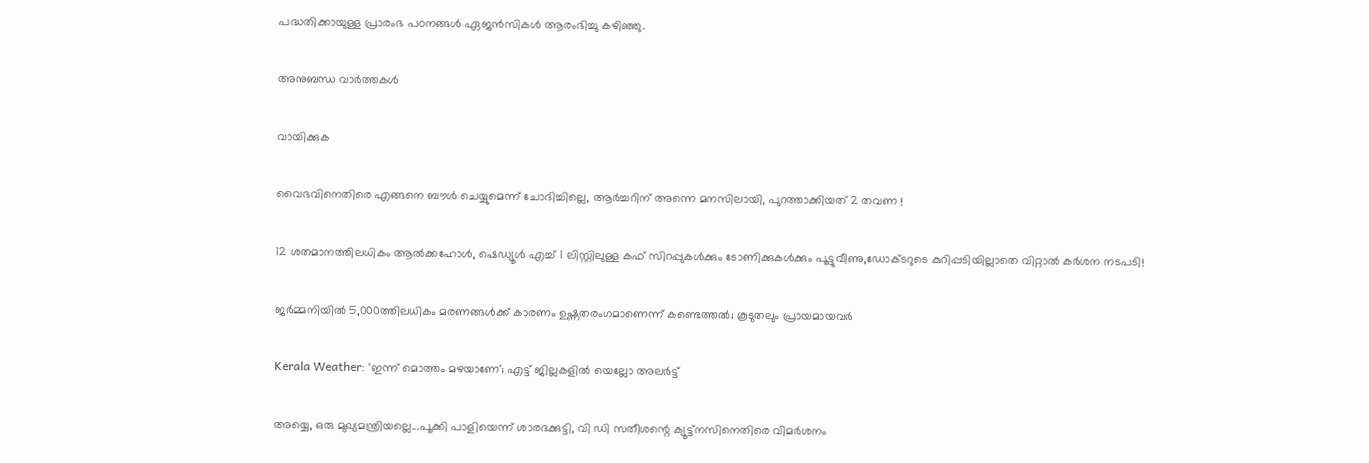പദ്ധതിക്കായുള്ള പ്രാരംഭ പഠനങ്ങൾ ഏജൻസികൾ ആരംഭിച്ചു കഴിഞ്ഞു.

അനുബന്ധ വാര്‍ത്തകള്‍

വായിക്കുക

വൈഭവിനെതിരെ എങ്ങനെ ബൗൾ ചെയ്യുമെന്ന് ചോദിച്ചില്ലെ, ആർച്ചറിന് അന്നെ മനസിലായി, പുറത്താക്കിയത് 2 തവണ !

12 ശതമാനത്തിലധികം ആൽക്കഹോൾ, ഷെഡ്യൂൾ എച്ച് 1 ലിസ്റ്റിലുള്ള കഫ് സിറപ്പുകൾക്കും ടോണിക്കുകൾക്കും പൂട്ടുവീണു,ഡോക്ടറുടെ കുറിപ്പടിയില്ലാതെ വിറ്റാൽ കർശന നടപടി!

ജര്‍മ്മനിയില്‍ 5,000ത്തിലധികം മരണങ്ങള്‍ക്ക് കാരണം ഉഷ്ണതരംഗമാണെന്ന് കണ്ടെത്തല്‍; കൂടുതലും പ്രായമായവര്‍

Kerala Weather: 'ഇന്ന് മൊത്തം മഴയാണേ'; എട്ട് ജില്ലകളിൽ യെല്ലോ അലർട്ട്

അയ്യെ, ഒരു മുഖ്യമന്ത്രിയല്ലെ...പൂക്കി പാളിയെന്ന് ശാരദക്കുട്ടി, വി ഡി സതീശന്റെ ക്യൂട്ട്‌നസിനെതിരെ വിമര്‍ശനം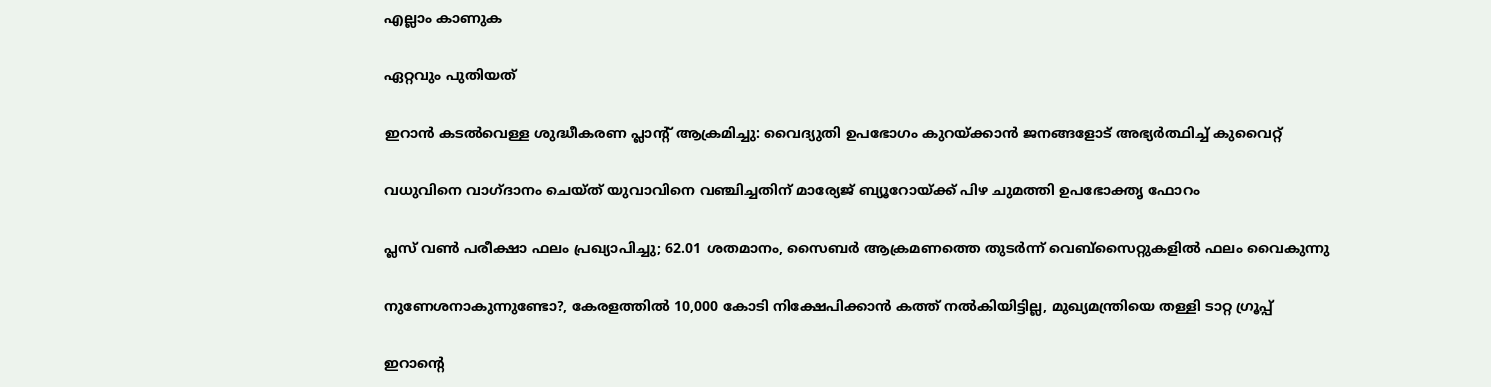എല്ലാം കാണുക

ഏറ്റവും പുതിയത്

ഇറാന്‍ കടല്‍വെള്ള ശുദ്ധീകരണ പ്ലാന്റ് ആക്രമിച്ചു: വൈദ്യുതി ഉപഭോഗം കുറയ്ക്കാന്‍ ജനങ്ങളോട് അഭ്യര്‍ത്ഥിച്ച് കുവൈറ്റ്

വധുവിനെ വാഗ്ദാനം ചെയ്ത് യുവാവിനെ വഞ്ചിച്ചതിന് മാര്യേജ് ബ്യൂറോയ്ക്ക് പിഴ ചുമത്തി ഉപഭോക്തൃ ഫോറം

പ്ലസ് വൺ പരീക്ഷാ ഫലം പ്രഖ്യാപിച്ചു; 62.01 ശതമാനം, സൈബർ ആക്രമണത്തെ തുടർന്ന് വെബ്സൈറ്റുകളിൽ ഫലം വൈകുന്നു

നുണേശനാകുന്നുണ്ടോ?, കേരളത്തിൽ 10,000 കോടി നിക്ഷേപിക്കാൻ കത്ത് നൽകിയിട്ടില്ല, മുഖ്യമന്ത്രിയെ തള്ളി ടാറ്റ ഗ്രൂപ്പ്

ഇറാന്റെ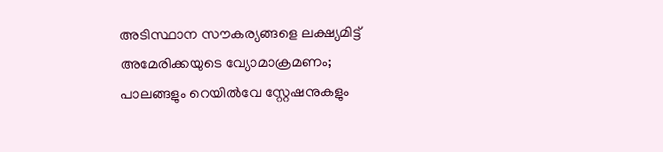അടിസ്ഥാന സൗകര്യങ്ങളെ ലക്ഷ്യമിട്ട് അമേരിക്കയുടെ വ്യോമാക്രമണം; പാലങ്ങളും റെയില്‍വേ സ്റ്റേഷനുകളും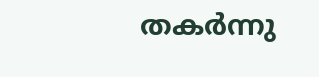തകര്‍ന്നു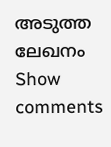അടുത്ത ലേഖനം
Show comments